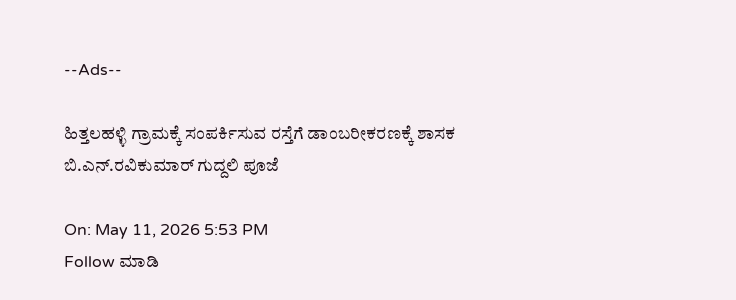--Ads--

ಹಿತ್ತಲಹಳ್ಳಿ ಗ್ರಾಮಕ್ಕೆ ಸಂಪರ್ಕಿಸುವ ರಸ್ತೆಗೆ ಡಾಂಬರೀಕರಣಕ್ಕೆ ಶಾಸಕ ಬಿ.ಎನ್.ರವಿಕುಮಾರ್ ಗುದ್ದಲಿ ಪೂಜೆ

On: May 11, 2026 5:53 PM
Follow ಮಾಡಿ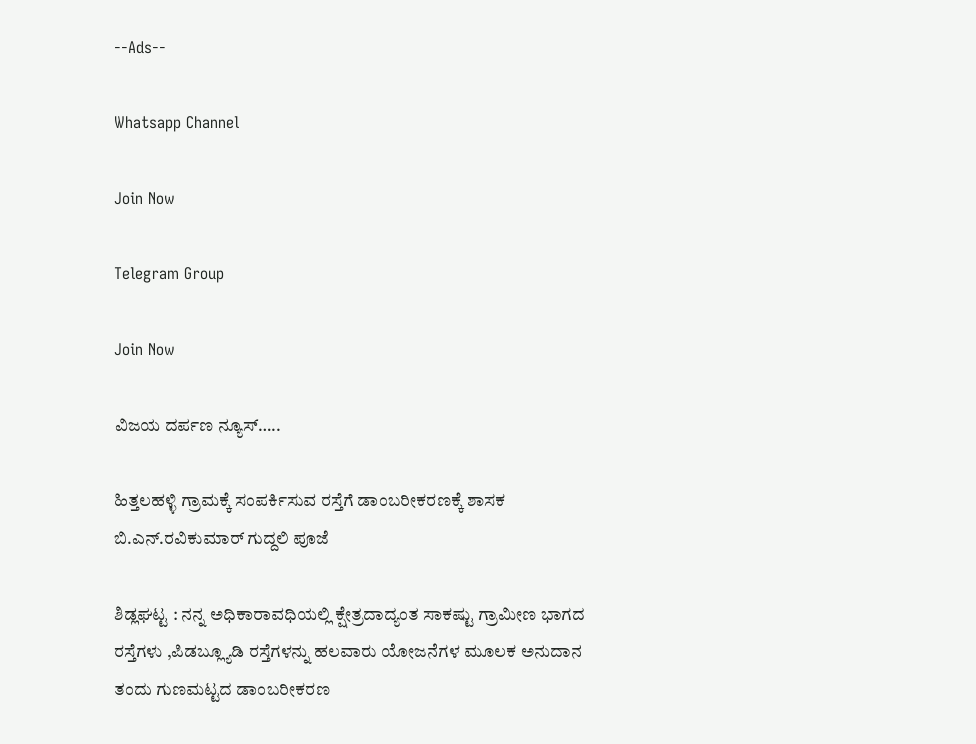--Ads--

Whatsapp Channel

Join Now

Telegram Group

Join Now

ವಿಜಯ ದರ್ಪಣ ನ್ಯೂಸ್…..

ಹಿತ್ತಲಹಳ್ಳಿ ಗ್ರಾಮಕ್ಕೆ ಸಂಪರ್ಕಿಸುವ ರಸ್ತೆಗೆ ಡಾಂಬರೀಕರಣಕ್ಕೆ ಶಾಸಕ ಬಿ.ಎನ್.ರವಿಕುಮಾರ್ ಗುದ್ದಲಿ ಪೂಜೆ

ಶಿಡ್ಲಘಟ್ಟ : ನನ್ನ ಅಧಿಕಾರಾವಧಿಯಲ್ಲಿ ಕ್ಷೇತ್ರದಾದ್ಯಂತ ಸಾಕಷ್ಟು ಗ್ರಾಮೀಣ ಭಾಗದ ರಸ್ತೆಗಳು ,ಪಿಡಬ್ಲ್ಯೂಡಿ ರಸ್ತೆಗಳನ್ನು ಹಲವಾರು ಯೋಜನೆಗಳ ಮೂಲಕ ಅನುದಾನ ತಂದು ಗುಣಮಟ್ಟದ ಡಾಂಬರೀಕರಣ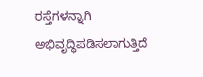ರಸ್ತೆಗಳನ್ನಾಗಿ ಅಭಿವೃದ್ಧಿಪಡಿಸಲಾಗುತ್ತಿದೆ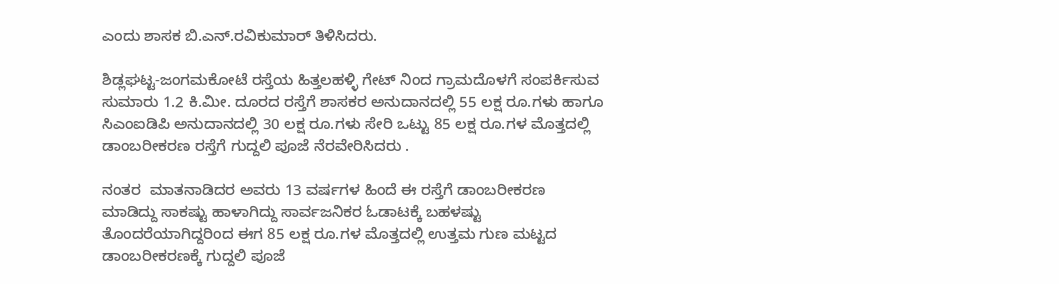ಎಂದು ಶಾಸಕ ಬಿ.ಎನ್.ರವಿಕುಮಾರ್ ತಿಳಿಸಿದರು.

ಶಿಡ್ಲಘಟ್ಟ-ಜಂಗಮಕೋಟೆ ರಸ್ತೆಯ ಹಿತ್ತಲಹಳ್ಳಿ ಗೇಟ್ ನಿಂದ ಗ್ರಾಮದೊಳಗೆ ಸಂಪರ್ಕಿಸುವ ಸುಮಾರು 1.2 ಕಿ.ಮೀ. ದೂರದ ರಸ್ತೆಗೆ ಶಾಸಕರ ಅನುದಾನದಲ್ಲಿ 55 ಲಕ್ಷ ರೂ.ಗಳು ಹಾಗೂ ಸಿಎಂಐಡಿಪಿ ಅನುದಾನದಲ್ಲಿ 30 ಲಕ್ಷ ರೂ.ಗಳು ಸೇರಿ ಒಟ್ಟು 85 ಲಕ್ಷ ರೂ.ಗಳ ಮೊತ್ತದಲ್ಲಿ ಡಾಂಬರೀಕರಣ ರಸ್ತೆಗೆ ಗುದ್ದಲಿ ಪೂಜೆ ನೆರವೇರಿಸಿದರು .

ನಂತರ  ಮಾತನಾಡಿದರ ಅವರು 13 ವರ್ಷಗಳ ಹಿಂದೆ ಈ ರಸ್ತೆಗೆ ಡಾಂಬರೀಕರಣ ಮಾಡಿದ್ದು ಸಾಕಷ್ಟು ಹಾಳಾಗಿದ್ದು ಸಾರ್ವಜನಿಕರ ಓಡಾಟಕ್ಕೆ ಬಹಳಷ್ಟು ತೊಂದರೆಯಾಗಿದ್ದರಿಂದ ಈಗ 85 ಲಕ್ಷ ರೂ.ಗಳ ಮೊತ್ತದಲ್ಲಿ ಉತ್ತಮ ಗುಣ ಮಟ್ಟದ ಡಾಂಬರೀಕರಣಕ್ಕೆ ಗುದ್ದಲಿ ಪೂಜೆ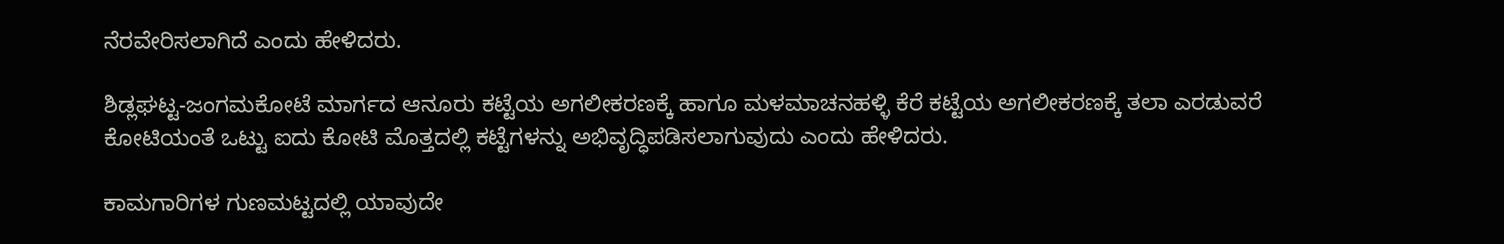ನೆರವೇರಿಸಲಾಗಿದೆ ಎಂದು ಹೇಳಿದರು.

ಶಿಡ್ಲಘಟ್ಟ-ಜಂಗಮಕೋಟೆ ಮಾರ್ಗದ ಆನೂರು ಕಟ್ಟೆಯ ಅಗಲೀಕರಣಕ್ಕೆ ಹಾಗೂ ಮಳಮಾಚನಹಳ್ಳಿ ಕೆರೆ ಕಟ್ಟೆಯ ಅಗಲೀಕರಣಕ್ಕೆ ತಲಾ ಎರಡುವರೆ ಕೋಟಿಯಂತೆ ಒಟ್ಟು ಐದು ಕೋಟಿ ಮೊತ್ತದಲ್ಲಿ ಕಟ್ಟೆಗಳನ್ನು ಅಭಿವೃದ್ಧಿಪಡಿಸಲಾಗುವುದು ಎಂದು ಹೇಳಿದರು.

ಕಾಮಗಾರಿಗಳ ಗುಣಮಟ್ಟದಲ್ಲಿ ಯಾವುದೇ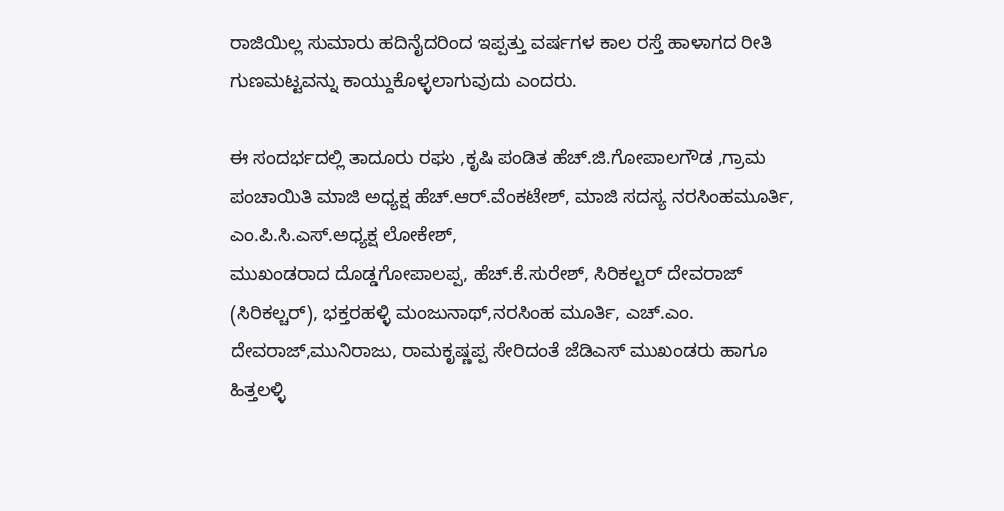ರಾಜಿಯಿಲ್ಲ ಸುಮಾರು ಹದಿನೈದರಿಂದ ಇಪ್ಪತ್ತು ವರ್ಷಗಳ ಕಾಲ ರಸ್ತೆ ಹಾಳಾಗದ ರೀತಿ ಗುಣಮಟ್ಟವನ್ನು ಕಾಯ್ದುಕೊಳ್ಳಲಾಗುವುದು ಎಂದರು.

ಈ ಸಂದರ್ಭದಲ್ಲಿ ತಾದೂರು ರಘು ,ಕೃಷಿ ಪಂಡಿತ ಹೆಚ್.ಜಿ.ಗೋಪಾಲಗೌಡ ,ಗ್ರಾಮ ಪಂಚಾಯಿತಿ ಮಾಜಿ ಅಧ್ಯಕ್ಷ ಹೆಚ್.ಆರ್.ವೆಂಕಟೇಶ್, ಮಾಜಿ ಸದಸ್ಯ ನರಸಿಂಹಮೂರ್ತಿ, ಎಂ.ಪಿ.ಸಿ.ಎಸ್.ಅಧ್ಯಕ್ಷ ಲೋಕೇಶ್,
ಮುಖಂಡರಾದ ದೊಡ್ಡಗೋಪಾಲಪ್ಪ, ಹೆಚ್.ಕೆ.ಸುರೇಶ್, ಸಿರಿಕಲ್ಟರ್ ದೇವರಾಜ್ (ಸಿರಿಕಲ್ಚರ್), ಭಕ್ತರಹಳ್ಳಿ ಮಂಜುನಾಥ್,ನರಸಿಂಹ ಮೂರ್ತಿ, ಎಚ್.ಎಂ. ದೇವರಾಜ್,ಮುನಿರಾಜು, ರಾಮಕೃಷ್ಣಪ್ಪ ಸೇರಿದಂತೆ ಜೆಡಿಎಸ್ ಮುಖಂಡರು ಹಾಗೂ ಹಿತ್ತಲಳ್ಳಿ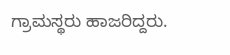ಗ್ರಾಮಸ್ಥರು ಹಾಜರಿದ್ದರು.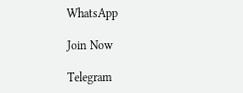WhatsApp

Join Now

Telegram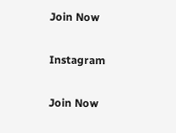Join Now

Instagram

Join Now